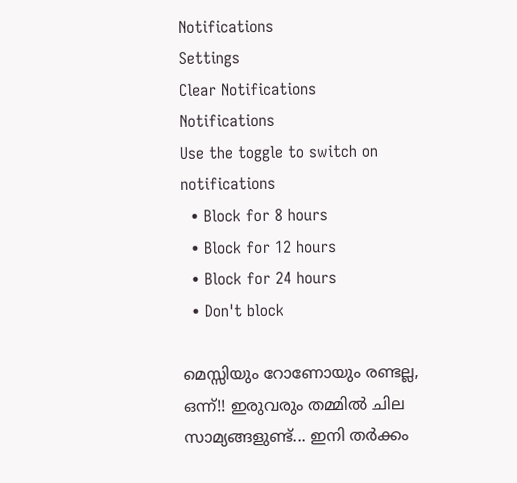Notifications
Settings
Clear Notifications
Notifications
Use the toggle to switch on notifications
  • Block for 8 hours
  • Block for 12 hours
  • Block for 24 hours
  • Don't block

മെസ്സിയും റോണോയും രണ്ടല്ല, ഒന്ന്!! ഇരുവരും തമ്മില്‍ ചില സാമ്യങ്ങളുണ്ട്... ഇനി തര്‍ക്കം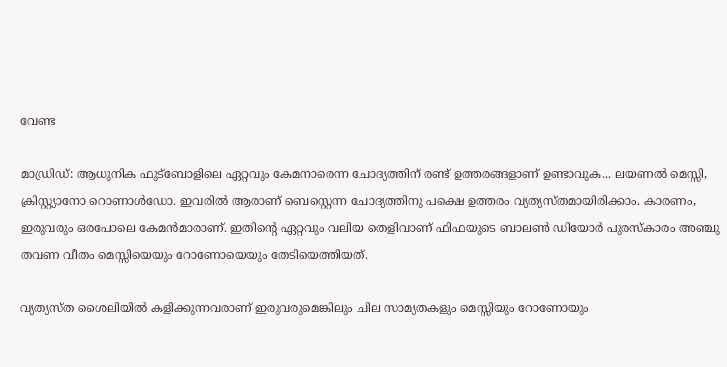വേണ്ട

മാഡ്രിഡ്: ആധുനിക ഫുട്‌ബോളിലെ ഏറ്റവും കേമനാരെന്ന ചോദ്യത്തിന് രണ്ട് ഉത്തരങ്ങളാണ് ഉണ്ടാവുക... ലയണല്‍ മെസ്സി, ക്രിസ്റ്റ്യാനോ റൊണാള്‍ഡോ. ഇവരില്‍ ആരാണ് ബെസ്റ്റെന്ന ചോദ്യത്തിനു പക്ഷെ ഉത്തരം വ്യത്യസ്തമായിരിക്കാം. കാരണം, ഇരുവരും ഒരപോലെ കേമന്‍മാരാണ്. ഇതിന്റെ ഏറ്റവും വലിയ തെളിവാണ് ഫിഫയുടെ ബാലണ്‍ ഡിയോര്‍ പുരസ്‌കാരം അഞ്ചു തവണ വീതം മെസ്സിയെയും റോണോയെയും തേടിയെത്തിയത്.

വ്യത്യസ്ത ശൈലിയില്‍ കളിക്കുന്നവരാണ് ഇരുവരുമെങ്കിലും ചില സാമ്യതകളും മെസ്സിയും റോണോയും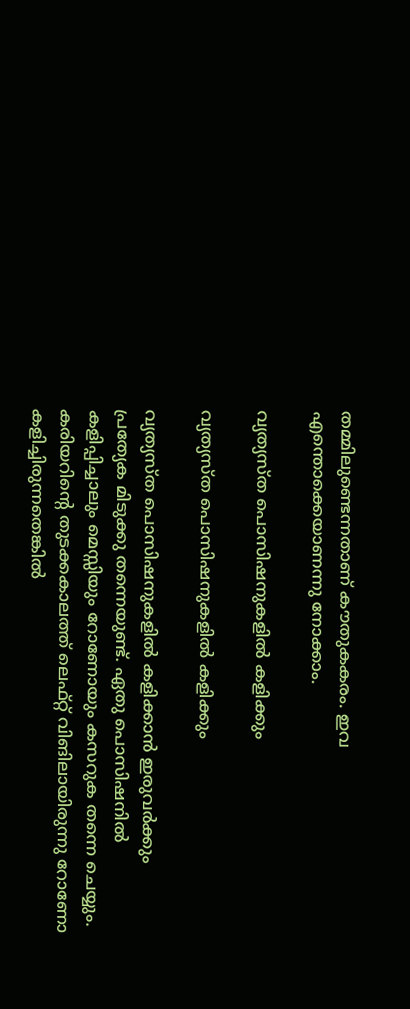തമ്മിലുണ്ടെന്നതാണ് കൗതുകകരം. ഇവ എന്തൊക്കെയാണന്നു നോക്കാം.

വ്യത്യസ്ത പൊസിഷനുകളില്‍ കളിക്കും

വ്യത്യസ്ത പൊസിഷനുകളില്‍ കളിക്കും

വ്യത്യസ്ത പൊസിഷനുകളില്‍ കളിക്കാന്‍ ഇരുവര്‍ക്കും പ്രത്യേക മിടുക്കു തന്നെയുണ്ട്. ഏതു പൊസിഷനില്‍ കളിപ്പിച്ചാലും മെസ്സിയും റോണോയും കസറുക തന്നെ ചെയ്യും. കരിയറിന്റെ തുടക്കകാലത്ത് ലെഫ്റ്റ് വിങിലായിരുന്നു റോണോ കളിച്ചിരുന്നതെങ്കില്‍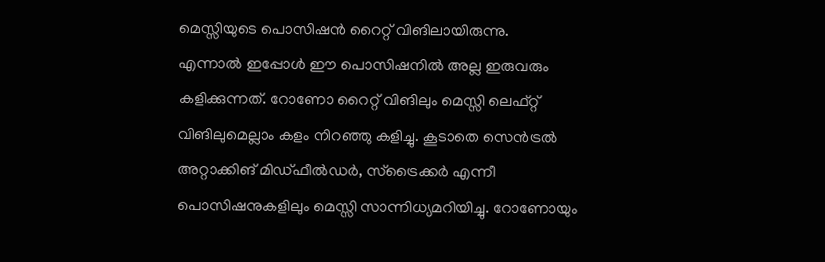മെസ്സിയുടെ പൊസിഷന്‍ റൈറ്റ് വിങിലായിരുന്നു.
എന്നാല്‍ ഇപ്പോള്‍ ഈ പൊസിഷനില്‍ അല്ല ഇരുവരും കളിക്കുന്നത്. റോണോ റൈറ്റ് വിങിലും മെസ്സി ലെഫ്റ്റ് വിങിലുമെല്ലാം കളം നിറഞ്ഞു കളിച്ചു. കൂടാതെ സെന്‍ട്രല്‍ അറ്റാക്കിങ് മിഡ്ഫീല്‍ഡര്‍, സ്‌ട്രൈക്കര്‍ എന്നീ പൊസിഷനുകളിലും മെസ്സി സാന്നിധ്യമറിയിച്ചു. റോണോയും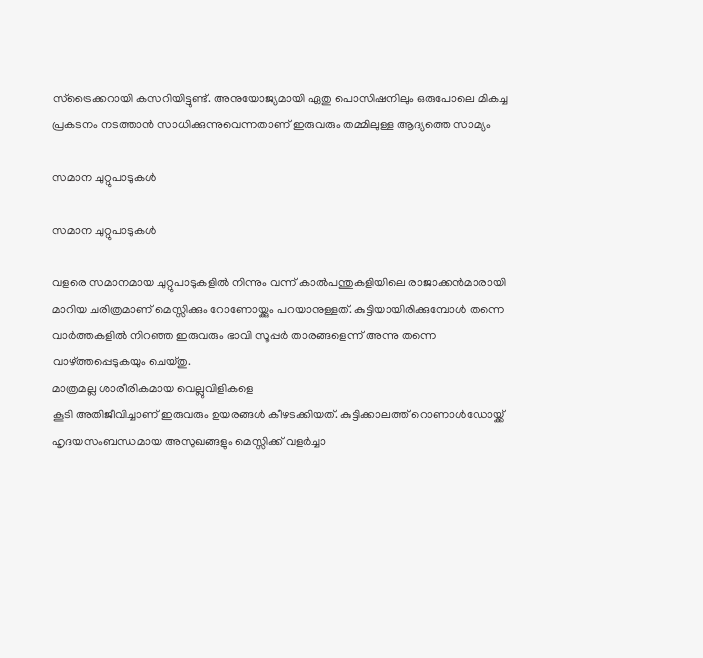സ്‌ട്രൈക്കറായി കസറിയിട്ടുണ്ട്. അനുയോജ്യമായി ഏതു പൊസിഷനിലും ഒരുപോലെ മികച്ച പ്രകടനം നടത്താന്‍ സാധിക്കുന്നുവെന്നതാണ് ഇരുവരും തമ്മിലുള്ള ആദ്യത്തെ സാമ്യം

സമാന ചുറ്റുപാടുകള്‍

സമാന ചുറ്റുപാടുകള്‍

വളരെ സമാനമായ ചുറ്റുപാടുകളില്‍ നിന്നും വന്ന് കാല്‍പന്തുകളിയിലെ രാജാക്കന്‍മാരായി മാറിയ ചരിത്രമാണ് മെസ്സിക്കും റോണോയ്ക്കും പറയാനുള്ളത്. കുട്ടിയായിരിക്കുമ്പോള്‍ തന്നെ വാര്‍ത്തകളില്‍ നിറഞ്ഞ ഇരുവരും ഭാവി സൂപ്പര്‍ താരങ്ങളെന്ന് അന്നു തന്നെ വാഴ്ത്തപ്പെടുകയും ചെയ്തു.
മാത്രമല്ല ശാരീരികമായ വെല്ലുവിളികളെ
കൂടി അതിജീവിച്ചാണ് ഇരുവരും ഉയരങ്ങള്‍ കീഴടക്കിയത്. കുട്ടിക്കാലത്ത് റൊണാള്‍ഡോയ്ക്ക് ഹൃദയസംബന്ധമായ അസുഖങ്ങളും മെസ്സിക്ക് വളര്‍ച്ചാ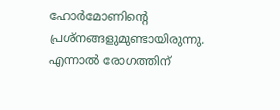ഹോര്‍മോണിന്റെ പ്രശ്‌നങ്ങളുമുണ്ടായിരുന്നു. എന്നാല്‍ രോഗത്തിന്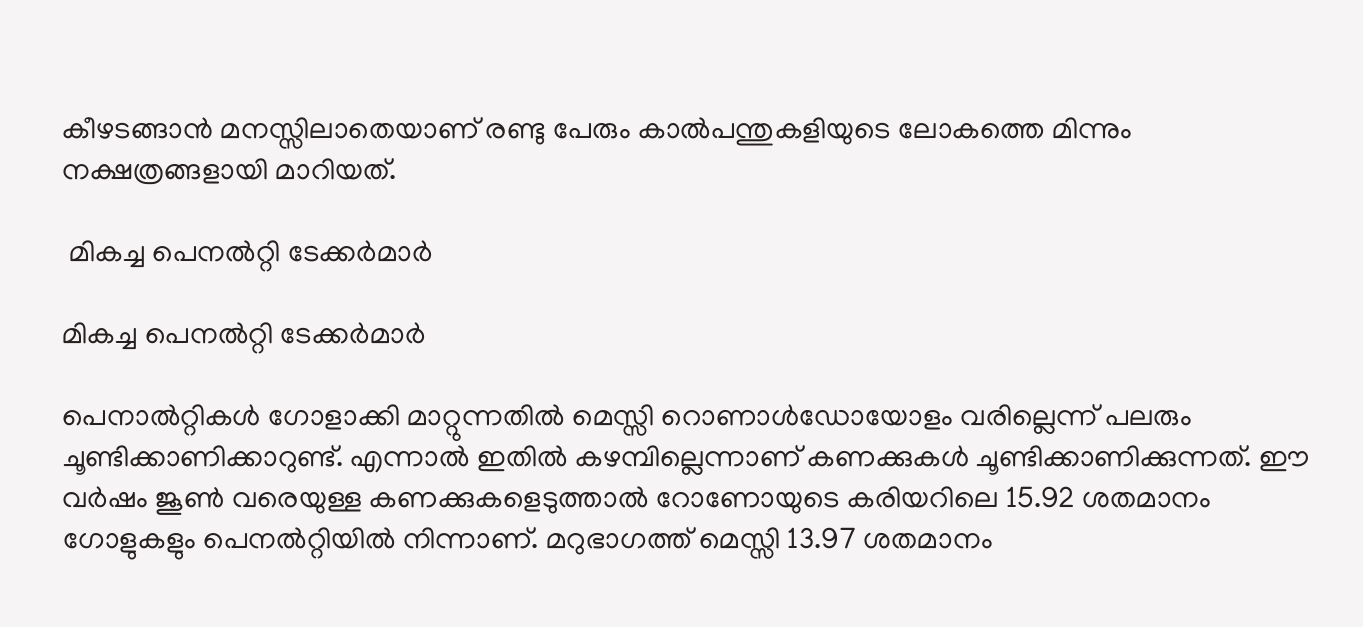കീഴടങ്ങാന്‍ മനസ്സിലാതെയാണ് രണ്ടു പേരും കാല്‍പന്തുകളിയുടെ ലോകത്തെ മിന്നും നക്ഷത്രങ്ങളായി മാറിയത്.

 മികച്ച പെനല്‍റ്റി ടേക്കര്‍മാര്‍

മികച്ച പെനല്‍റ്റി ടേക്കര്‍മാര്‍

പെനാല്‍റ്റികള്‍ ഗോളാക്കി മാറ്റുന്നതില്‍ മെസ്സി റൊണാള്‍ഡോയോളം വരില്ലെന്ന് പലരും ചൂണ്ടിക്കാണിക്കാറുണ്ട്. എന്നാല്‍ ഇതില്‍ കഴമ്പില്ലെന്നാണ് കണക്കുകള്‍ ചൂണ്ടിക്കാണിക്കുന്നത്. ഈ വര്‍ഷം ജൂണ്‍ വരെയുള്ള കണക്കുകളെടുത്താല്‍ റോണോയുടെ കരിയറിലെ 15.92 ശതമാനം ഗോളുകളും പെനല്‍റ്റിയില്‍ നിന്നാണ്. മറുഭാഗത്ത് മെസ്സി 13.97 ശതമാനം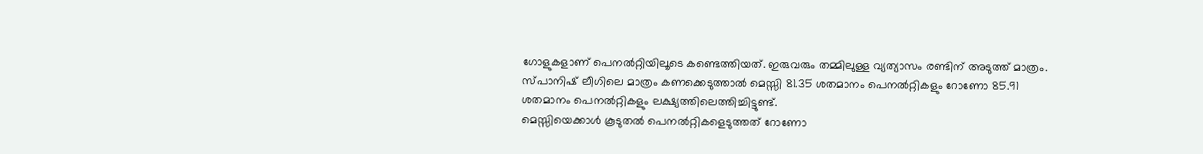ഗോളുകളാണ് പെനല്‍റ്റിയിലൂടെ കണ്ടെത്തിയത്. ഇരുവരും തമ്മിലുള്ള വ്യത്യാസം രണ്ടിന് അടുത്ത് മാത്രം.
സ്പാനിഷ് ലീഗിലെ മാത്രം കണക്കെടുത്താല്‍ മെസ്സി 81.35 ശതമാനം പെനല്‍റ്റികളും റോണോ 85.91 ശതമാനം പെനല്‍റ്റികളും ലക്ഷ്യത്തിലെത്തിച്ചിട്ടുണ്ട്.
മെസ്സിയെക്കാള്‍ കൂടുതല്‍ പെനല്‍റ്റികളെടുത്തത് റോണോ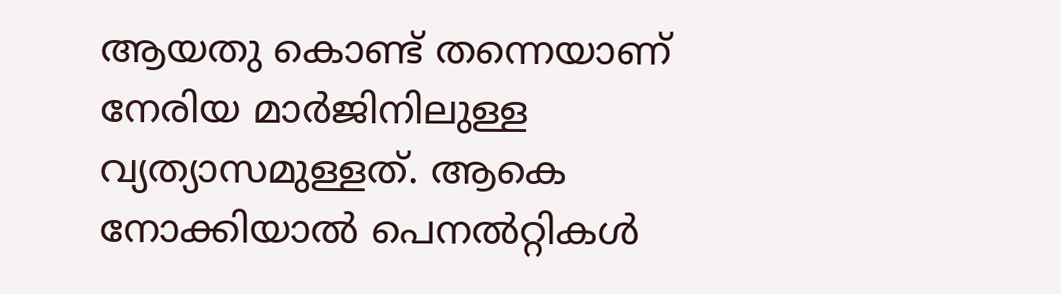ആയതു കൊണ്ട് തന്നെയാണ് നേരിയ മാര്‍ജിനിലുള്ള വ്യത്യാസമുള്ളത്. ആകെ നോക്കിയാല്‍ പെനല്‍റ്റികള്‍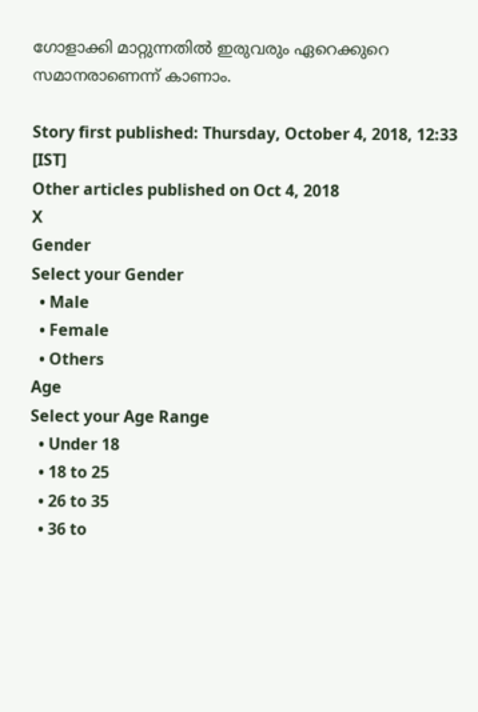ഗോളാക്കി മാറ്റുന്നതില്‍ ഇരുവരും ഏറെക്കുറെ സമാനരാണെന്ന് കാണാം.

Story first published: Thursday, October 4, 2018, 12:33 [IST]
Other articles published on Oct 4, 2018
X
Gender
Select your Gender
  • Male
  • Female
  • Others
Age
Select your Age Range
  • Under 18
  • 18 to 25
  • 26 to 35
  • 36 to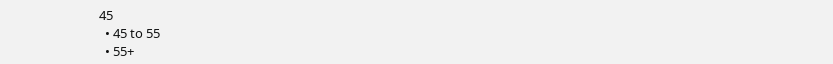45
  • 45 to 55
  • 55+